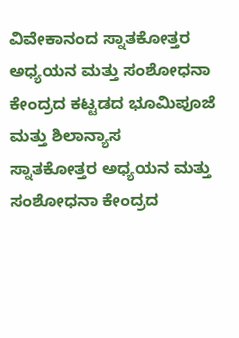ವಿವೇಕಾನಂದ ಸ್ನಾತಕೋತ್ತರ ಅಧ್ಯಯನ ಮತ್ತು ಸಂಶೋಧನಾ ಕೇಂದ್ರದ ಕಟ್ಟಡದ ಭೂಮಿಪೂಜೆ ಮತ್ತು ಶಿಲಾನ್ಯಾಸ
ಸ್ನಾತಕೋತ್ತರ ಅಧ್ಯಯನ ಮತ್ತು ಸಂಶೋಧನಾ ಕೇಂದ್ರದ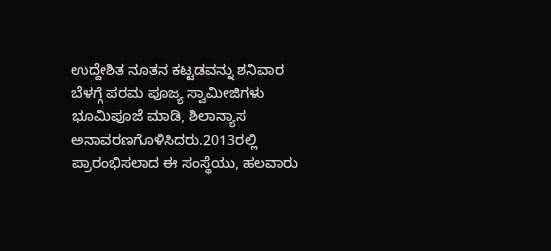ಉದ್ದೇಶಿತ ನೂತನ ಕಟ್ಟಡವನ್ನು ಶನಿವಾರ ಬೆಳಗ್ಗೆ ಪರಮ ಪೂಜ್ಯ ಸ್ವಾಮೀಜಿಗಳು ಭೂಮಿಪೂಜೆ ಮಾಡಿ, ಶಿಲಾನ್ಯಾಸ ಅನಾವರಣಗೊಳಿಸಿದರು.2013ರಲ್ಲಿ ಪ್ರಾರಂಭಿಸಲಾದ ಈ ಸಂಸ್ಥೆಯು, ಹಲವಾರು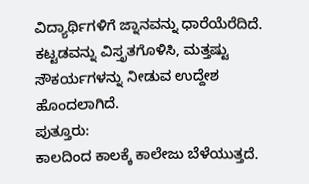ವಿದ್ಯಾರ್ಥಿಗಳಿಗೆ ಜ್ನಾನವನ್ನು ಧಾರೆಯೆರೆದಿದೆ. ಕಟ್ಟಡವನ್ನು ವಿಸ್ತೃತಗೊಳಿಸಿ, ಮತ್ತಷ್ಟು ಸೌಕರ್ಯಗಳನ್ನು ನೀಡುವ ಉದ್ದೇಶ ಹೊಂದಲಾಗಿದೆ.
ಪುತ್ತೂರು:
ಕಾಲದಿಂದ ಕಾಲಕ್ಕೆ ಕಾಲೇಜು ಬೆಳೆಯುತ್ತದೆ.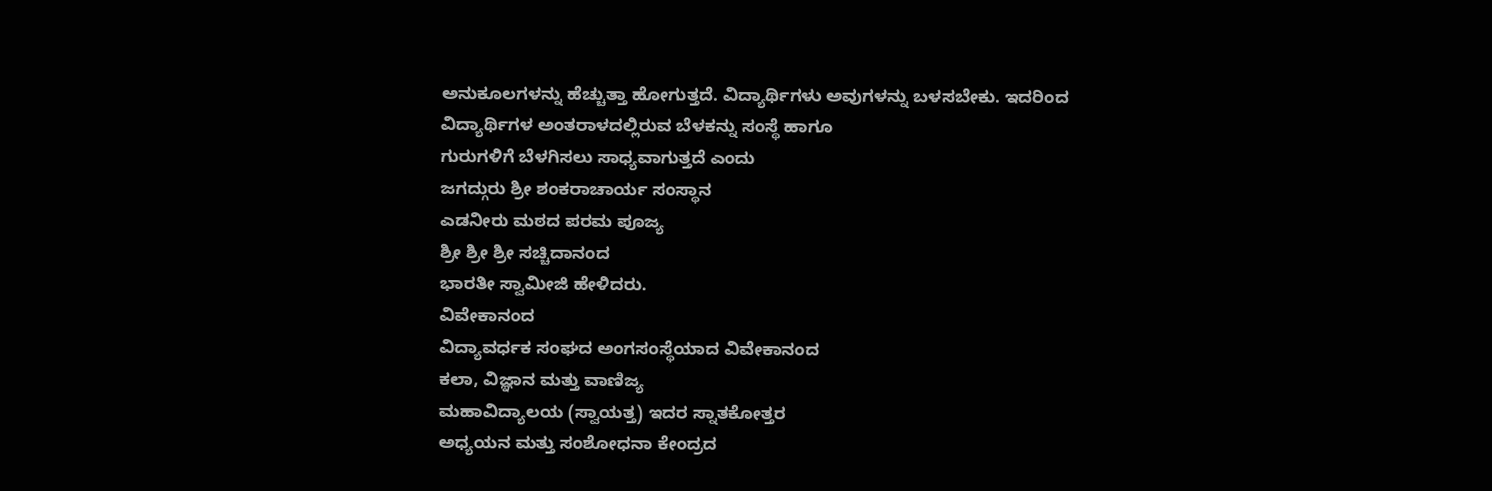ಅನುಕೂಲಗಳನ್ನು ಹೆಚ್ಚುತ್ತಾ ಹೋಗುತ್ತದೆ. ವಿದ್ಯಾರ್ಥಿಗಳು ಅವುಗಳನ್ನು ಬಳಸಬೇಕು. ಇದರಿಂದ
ವಿದ್ಯಾರ್ಥಿಗಳ ಅಂತರಾಳದಲ್ಲಿರುವ ಬೆಳಕನ್ನು ಸಂಸ್ಥೆ ಹಾಗೂ
ಗುರುಗಳಿಗೆ ಬೆಳಗಿಸಲು ಸಾಧ್ಯವಾಗುತ್ತದೆ ಎಂದು
ಜಗದ್ಗುರು ಶ್ರೀ ಶಂಕರಾಚಾರ್ಯ ಸಂಸ್ಥಾನ
ಎಡನೀರು ಮಠದ ಪರಮ ಪೂಜ್ಯ
ಶ್ರೀ ಶ್ರೀ ಶ್ರೀ ಸಚ್ಚಿದಾನಂದ
ಭಾರತೀ ಸ್ವಾಮೀಜಿ ಹೇಳಿದರು.
ವಿವೇಕಾನಂದ
ವಿದ್ಯಾವರ್ಧಕ ಸಂಘದ ಅಂಗಸಂಸ್ಥೆಯಾದ ವಿವೇಕಾನಂದ
ಕಲಾ, ವಿಜ್ಞಾನ ಮತ್ತು ವಾಣಿಜ್ಯ
ಮಹಾವಿದ್ಯಾಲಯ (ಸ್ವಾಯತ್ತ) ಇದರ ಸ್ನಾತಕೋತ್ತರ
ಅಧ್ಯಯನ ಮತ್ತು ಸಂಶೋಧನಾ ಕೇಂದ್ರದ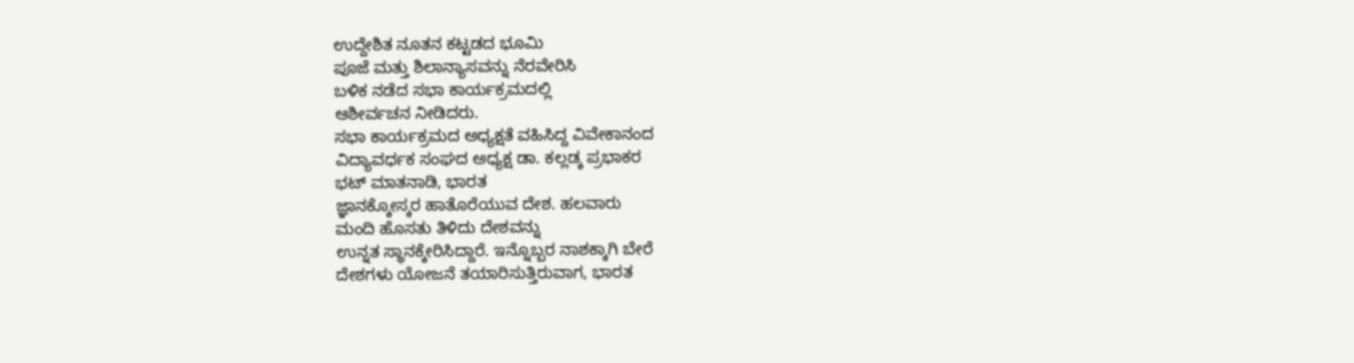ಉದ್ದೇಶಿತ ನೂತನ ಕಟ್ಟಡದ ಭೂಮಿ
ಪೂಜೆ ಮತ್ತು ಶಿಲಾನ್ಯಾಸವನ್ನು ನೆರವೇರಿಸಿ
ಬಳಿಕ ನಡೆದ ಸಭಾ ಕಾರ್ಯಕ್ರಮದಲ್ಲಿ
ಆಶೀರ್ವಚನ ನೀಡಿದರು.
ಸಭಾ ಕಾರ್ಯಕ್ರಮದ ಅಧ್ಯಕ್ಷತೆ ವಹಿಸಿದ್ದ ವಿವೇಕಾನಂದ
ವಿದ್ಯಾವರ್ಧಕ ಸಂಘದ ಅಧ್ಯಕ್ಷ ಡಾ. ಕಲ್ಲಡ್ಕ ಪ್ರಭಾಕರ
ಭಟ್ ಮಾತನಾಡಿ, ಭಾರತ
ಜ್ಞಾನಕ್ಕೋಸ್ಕರ ಹಾತೊರೆಯುವ ದೇಶ. ಹಲವಾರು
ಮಂದಿ ಹೊಸತು ತಿಳಿದು ದೇಶವನ್ನು
ಉನ್ನತ ಸ್ಥಾನಕ್ಕೇರಿಸಿದ್ದಾರೆ. ಇನ್ನೊಬ್ಬರ ನಾಶಕ್ಕಾಗಿ ಬೇರೆ
ದೇಶಗಳು ಯೋಜನೆ ತಯಾರಿಸುತ್ತಿರುವಾಗ, ಭಾರತ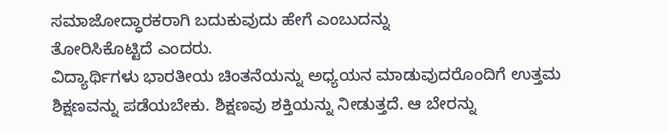ಸಮಾಜೋದ್ಧಾರಕರಾಗಿ ಬದುಕುವುದು ಹೇಗೆ ಎಂಬುದನ್ನು
ತೋರಿಸಿಕೊಟ್ಟಿದೆ ಎಂದರು.
ವಿದ್ಯಾರ್ಥಿಗಳು ಭಾರತೀಯ ಚಿಂತನೆಯನ್ನು ಅಧ್ಯಯನ ಮಾಡುವುದರೊಂದಿಗೆ ಉತ್ತಮ ಶಿಕ್ಷಣವನ್ನು ಪಡೆಯಬೇಕು. ಶಿಕ್ಷಣವು ಶಕ್ತಿಯನ್ನು ನೀಡುತ್ತದೆ. ಆ ಬೇರನ್ನು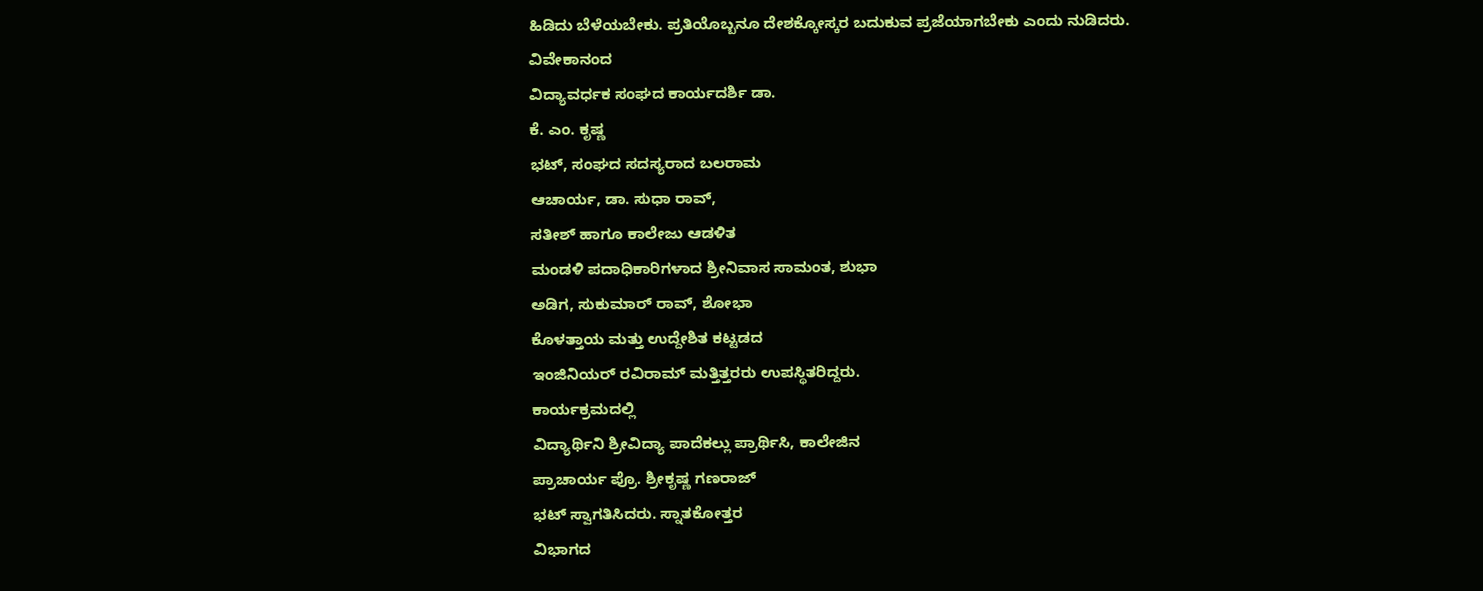ಹಿಡಿದು ಬೆಳೆಯಬೇಕು. ಪ್ರತಿಯೊಬ್ಬನೂ ದೇಶಕ್ಕೋಸ್ಕರ ಬದುಕುವ ಪ್ರಜೆಯಾಗಬೇಕು ಎಂದು ನುಡಿದರು.
ವಿವೇಕಾನಂದ
ವಿದ್ಯಾವರ್ಧಕ ಸಂಘದ ಕಾರ್ಯದರ್ಶಿ ಡಾ.
ಕೆ. ಎಂ. ಕೃಷ್ಣ
ಭಟ್, ಸಂಘದ ಸದಸ್ಯರಾದ ಬಲರಾಮ
ಆಚಾರ್ಯ, ಡಾ. ಸುಧಾ ರಾವ್,
ಸತೀಶ್ ಹಾಗೂ ಕಾಲೇಜು ಆಡಳಿತ
ಮಂಡಳಿ ಪದಾಧಿಕಾರಿಗಳಾದ ಶ್ರೀನಿವಾಸ ಸಾಮಂತ, ಶುಭಾ
ಅಡಿಗ, ಸುಕುಮಾರ್ ರಾವ್, ಶೋಭಾ
ಕೊಳತ್ತಾಯ ಮತ್ತು ಉದ್ದೇಶಿತ ಕಟ್ಟಡದ
ಇಂಜಿನಿಯರ್ ರವಿರಾಮ್ ಮತ್ತಿತ್ತರರು ಉಪಸ್ಥಿತರಿದ್ದರು.
ಕಾರ್ಯಕ್ರಮದಲ್ಲಿ
ವಿದ್ಯಾರ್ಥಿನಿ ಶ್ರೀವಿದ್ಯಾ ಪಾದೆಕಲ್ಲು ಪ್ರಾರ್ಥಿಸಿ, ಕಾಲೇಜಿನ
ಪ್ರಾಚಾರ್ಯ ಪ್ರೊ. ಶ್ರೀಕೃಷ್ಣ ಗಣರಾಜ್
ಭಟ್ ಸ್ವಾಗತಿಸಿದರು. ಸ್ನಾತಕೋತ್ತರ
ವಿಭಾಗದ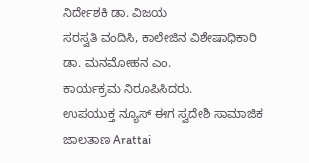ನಿರ್ದೇಶಕಿ ಡಾ. ವಿಜಯ
ಸರಸ್ವತಿ ವಂದಿಸಿ, ಕಾಲೇಜಿನ ವಿಶೇಷಾಧಿಕಾರಿ
ಡಾ. ಮನಮೋಹನ ಎಂ.
ಕಾರ್ಯಕ್ರಮ ನಿರೂಪಿಸಿದರು.
ಉಪಯುಕ್ತ ನ್ಯೂಸ್ ಈಗ ಸ್ವದೇಶಿ ಸಾಮಾಜಿಕ ಜಾಲತಾಣ Arattai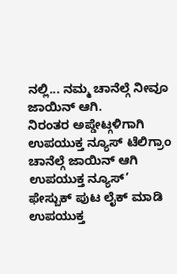ನಲ್ಲಿ... ನಮ್ಮ ಚಾನೆಲ್ಗೆ ನೀವೂ ಜಾಯಿನ್ ಆಗಿ.
ನಿರಂತರ ಅಪ್ಡೇಟ್ಗಳಿಗಾಗಿ ಉಪಯುಕ್ತ ನ್ಯೂಸ್ ಟೆಲಿಗ್ರಾಂ ಚಾನೆಲ್ಗೆ ಜಾಯಿನ್ ಆಗಿ
ಉಪಯುಕ್ತ ನ್ಯೂಸ್’ ಫೇಸ್ಬುಕ್ ಪುಟ ಲೈಕ್ ಮಾಡಿ
ಉಪಯುಕ್ತ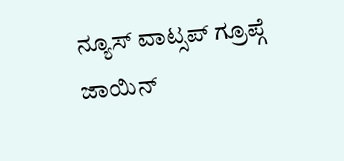ನ್ಯೂಸ್ ವಾಟ್ಸಪ್ ಗ್ರೂಪ್ಗೆ ಜಾಯಿನ್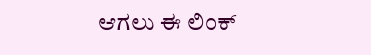ಆಗಲು ಈ ಲಿಂಕ್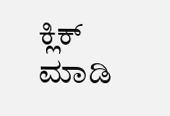ಕ್ಲಿಕ್ ಮಾಡಿ